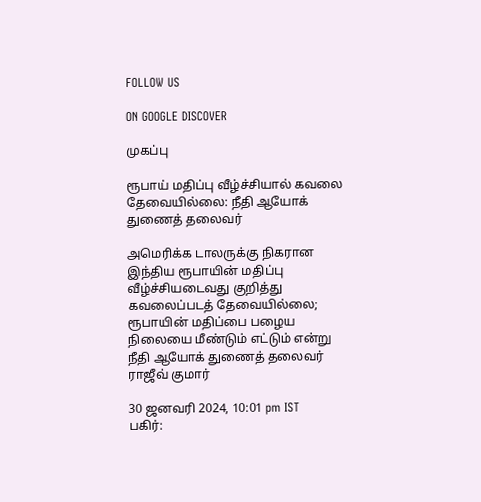FOLLOW US

ON GOOGLE DISCOVER

முகப்பு

ரூபாய் மதிப்பு வீழ்ச்சியால் கவலை தேவையில்லை: நீதி ஆயோக் துணைத் தலைவர்

அமெரிக்க டாலருக்கு நிகரான இந்திய ரூபாயின் மதிப்பு வீழ்ச்சியடைவது குறித்து கவலைப்படத் தேவையில்லை; ரூபாயின் மதிப்பை பழைய நிலையை மீண்டும் எட்டும் என்று நீதி ஆயோக் துணைத் தலைவர் ராஜீவ் குமார்

30 ஜனவரி 2024, 10:01 pm IST
பகிர்: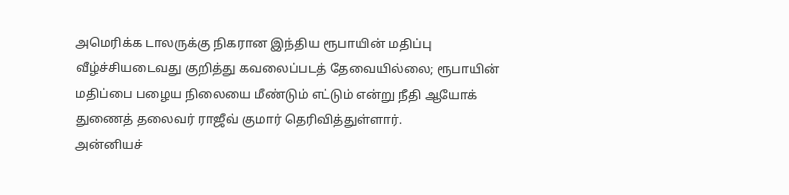அமெரிக்க டாலருக்கு நிகரான இந்திய ரூபாயின் மதிப்பு வீழ்ச்சியடைவது குறித்து கவலைப்படத் தேவையில்லை; ரூபாயின் மதிப்பை பழைய நிலையை மீண்டும் எட்டும் என்று நீதி ஆயோக் துணைத் தலைவர் ராஜீவ் குமார் தெரிவித்துள்ளார்.
அன்னியச்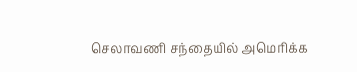செலாவணி சந்தையில் அமெரிக்க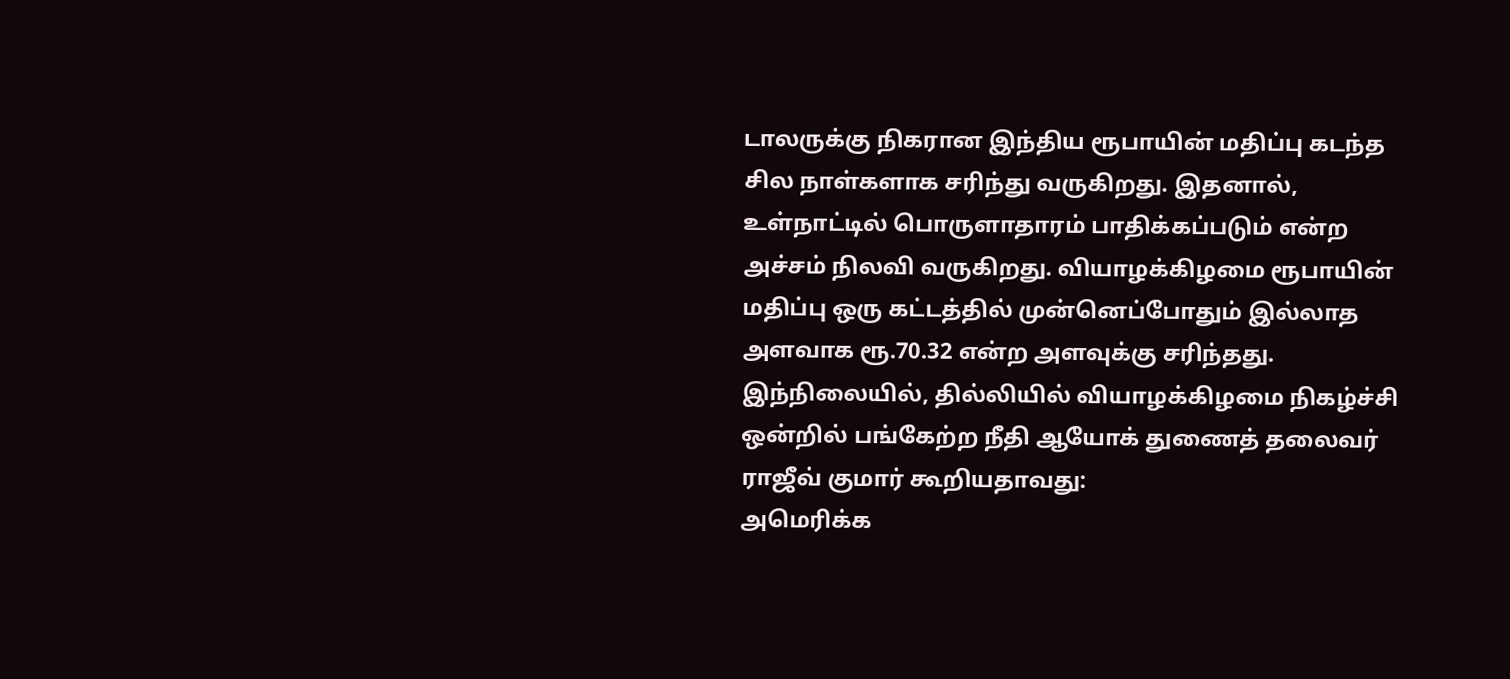டாலருக்கு நிகரான இந்திய ரூபாயின் மதிப்பு கடந்த சில நாள்களாக சரிந்து வருகிறது. இதனால், உள்நாட்டில் பொருளாதாரம் பாதிக்கப்படும் என்ற அச்சம் நிலவி வருகிறது. வியாழக்கிழமை ரூபாயின் மதிப்பு ஒரு கட்டத்தில் முன்னெப்போதும் இல்லாத அளவாக ரூ.70.32 என்ற அளவுக்கு சரிந்தது.
இந்நிலையில், தில்லியில் வியாழக்கிழமை நிகழ்ச்சி ஒன்றில் பங்கேற்ற நீதி ஆயோக் துணைத் தலைவர் ராஜீவ் குமார் கூறியதாவது:
அமெரிக்க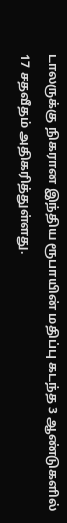டாலருக்கு நிகரான இந்திய ரூபாயின் மதிப்பு கடந்த 3 ஆண்டுகளில் 17 சதவீதம் அதிகரித்துள்ளது.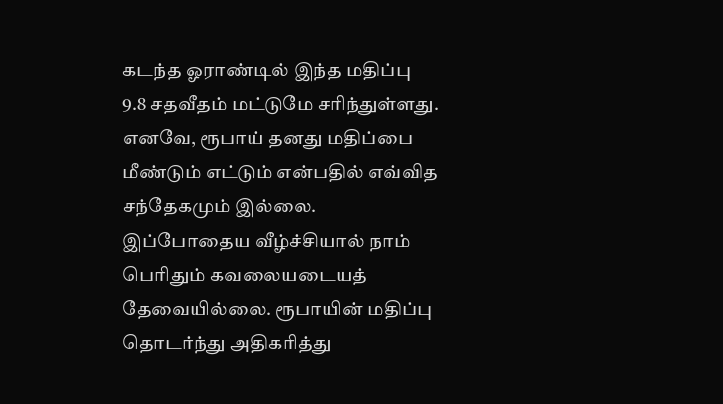கடந்த ஓராண்டில் இந்த மதிப்பு 9.8 சதவீதம் மட்டுமே சரிந்துள்ளது. எனவே, ரூபாய் தனது மதிப்பை மீண்டும் எட்டும் என்பதில் எவ்வித சந்தேகமும் இல்லை. இப்போதைய வீழ்ச்சியால் நாம் பெரிதும் கவலையடையத் தேவையில்லை. ரூபாயின் மதிப்பு தொடர்ந்து அதிகரித்து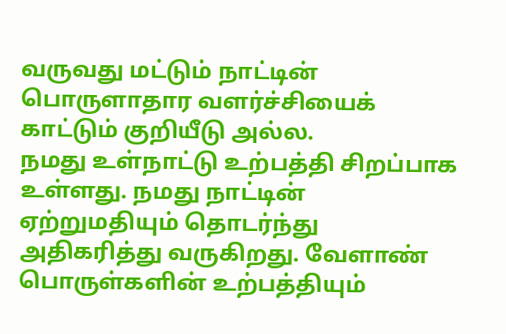வருவது மட்டும் நாட்டின் பொருளாதார வளர்ச்சியைக் காட்டும் குறியீடு அல்ல.
நமது உள்நாட்டு உற்பத்தி சிறப்பாக உள்ளது. நமது நாட்டின் ஏற்றுமதியும் தொடர்ந்து அதிகரித்து வருகிறது. வேளாண் பொருள்களின் உற்பத்தியும்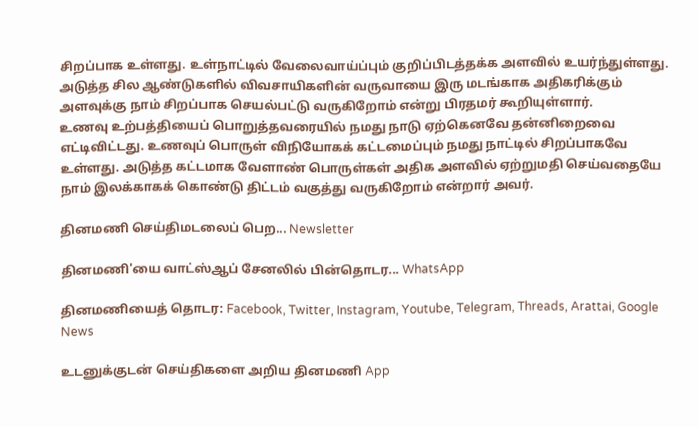சிறப்பாக உள்ளது. உள்நாட்டில் வேலைவாய்ப்பும் குறிப்பிடத்தக்க அளவில் உயர்ந்துள்ளது. அடுத்த சில ஆண்டுகளில் விவசாயிகளின் வருவாயை இரு மடங்காக அதிகரிக்கும் அளவுக்கு நாம் சிறப்பாக செயல்பட்டு வருகிறோம் என்று பிரதமர் கூறியுள்ளார்.
உணவு உற்பத்தியைப் பொறுத்தவரையில் நமது நாடு ஏற்கெனவே தன்னிறைவை எட்டிவிட்டது. உணவுப் பொருள் விநியோகக் கட்டமைப்பும் நமது நாட்டில் சிறப்பாகவே உள்ளது. அடுத்த கட்டமாக வேளாண் பொருள்கள் அதிக அளவில் ஏற்றுமதி செய்வதையே நாம் இலக்காகக் கொண்டு திட்டம் வகுத்து வருகிறோம் என்றார் அவர்.

தினமணி செய்திமடலைப் பெற... Newsletter

தினமணி'யை வாட்ஸ்ஆப் சேனலில் பின்தொடர... WhatsApp

தினமணியைத் தொடர: Facebook, Twitter, Instagram, Youtube, Telegram, Threads, Arattai, Google News

உடனுக்குடன் செய்திகளை அறிய தினமணி App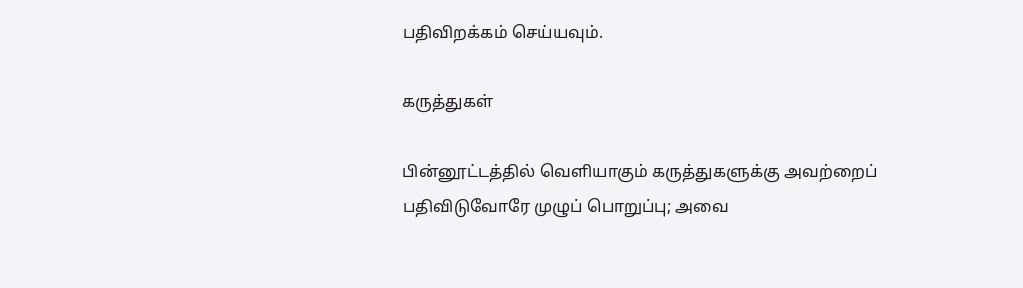பதிவிறக்கம் செய்யவும்.

கருத்துகள்

பின்னூட்டத்தில் வெளியாகும் கருத்துகளுக்கு அவற்றைப் பதிவிடுவோரே முழுப் பொறுப்பு; அவை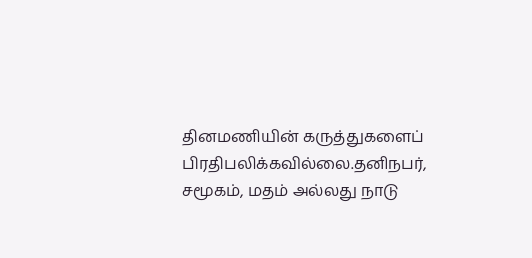தினமணியின் கருத்துகளைப் பிரதிபலிக்கவில்லை.தனிநபர், சமூகம், மதம் அல்லது நாடு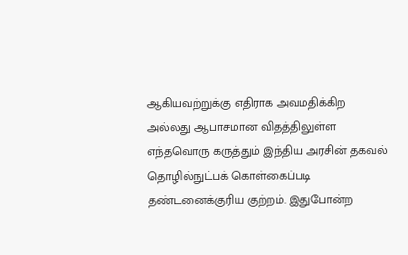ஆகியவற்றுக்கு எதிராக அவமதிக்கிற அல்லது ஆபாசமான விதத்திலுள்ள எந்தவொரு கருத்தும் இந்திய அரசின் தகவல் தொழில்நுட்பக் கொள்கைப்படி தண்டனைக்குரிய குற்றம். இதுபோன்ற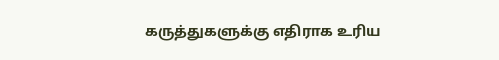கருத்துகளுக்கு எதிராக உரிய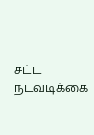சட்ட நடவடிக்கை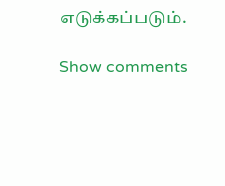எடுக்கப்படும்.

Show comments